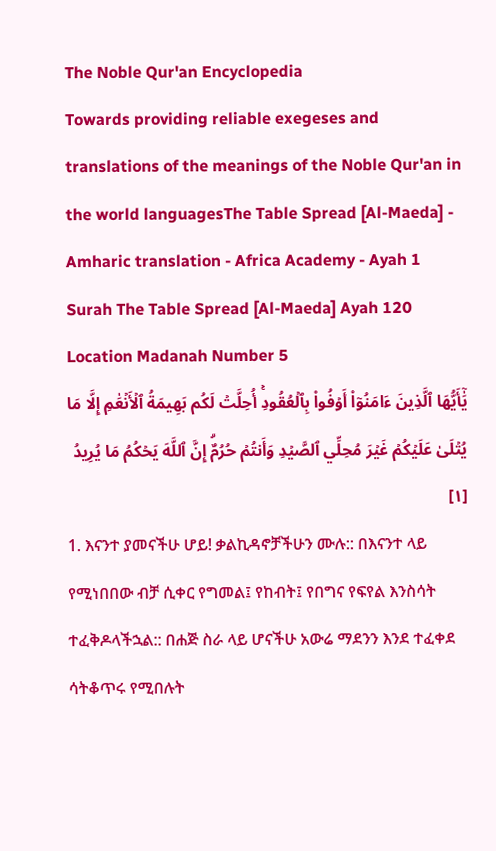The Noble Qur'an Encyclopedia
Towards providing reliable exegeses and translations of the meanings of the Noble Qur'an in the world languagesThe Table Spread [Al-Maeda] - Amharic translation - Africa Academy - Ayah 1
Surah The Table Spread [Al-Maeda] Ayah 120 Location Madanah Number 5
يَٰٓأَيُّهَا ٱلَّذِينَ ءَامَنُوٓاْ أَوۡفُواْ بِٱلۡعُقُودِۚ أُحِلَّتۡ لَكُم بَهِيمَةُ ٱلۡأَنۡعَٰمِ إِلَّا مَا يُتۡلَىٰ عَلَيۡكُمۡ غَيۡرَ مُحِلِّي ٱلصَّيۡدِ وَأَنتُمۡ حُرُمٌۗ إِنَّ ٱللَّهَ يَحۡكُمُ مَا يُرِيدُ [١]
1. እናንተ ያመናችሁ ሆይ! ቃልኪዳኖቻችሁን ሙሉ:: በእናንተ ላይ የሚነበበው ብቻ ሲቀር የግመል፤ የከብት፤ የበግና የፍየል እንስሳት ተፈቅዶላችኋል:: በሐጅ ስራ ላይ ሆናችሁ አውሬ ማደንን እንደ ተፈቀደ ሳትቆጥሩ የሚበሉት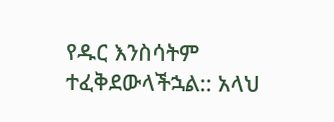የዱር እንስሳትም ተፈቅደውላችኋል:: አላህ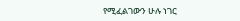የሚፈልገውን ሁሉ ነገር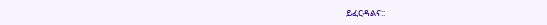ይፈርዳልና::